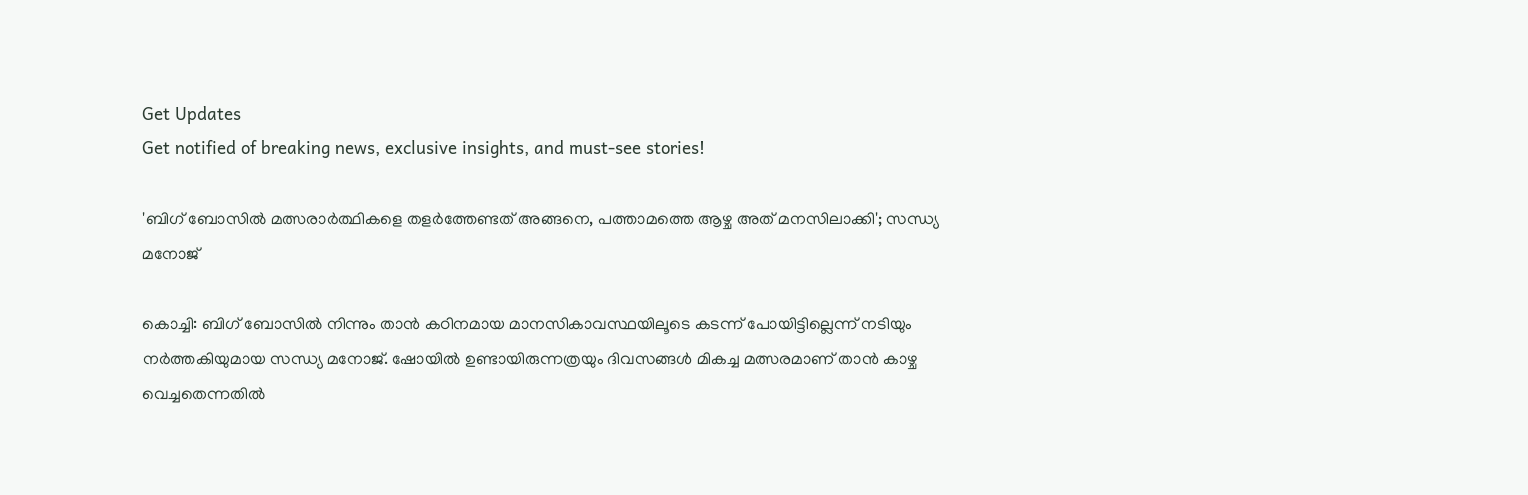Get Updates
Get notified of breaking news, exclusive insights, and must-see stories!

'ബിഗ് ബോസിൽ മത്സരാർത്ഥികളെ തളർത്തേണ്ടത് അങ്ങനെ, പത്താമത്തെ ആഴ്ച അത് മനസിലാക്കി'; സന്ധ്യ മനോജ്

കൊച്ചി: ബിഗ് ബോസിൽ നിന്നും താൻ കഠിനമായ മാനസികാവസ്ഥയിലൂടെ കടന്ന് പോയിട്ടില്ലെന്ന് നടിയും നർത്തകിയുമായ സന്ധ്യ മനോജ്. ഷോയിൽ ഉണ്ടായിരുന്നത്രയും ദിവസങ്ങൾ മികച്ച മത്സരമാണ് താൻ കാഴ്ച വെച്ചതെന്നതിൽ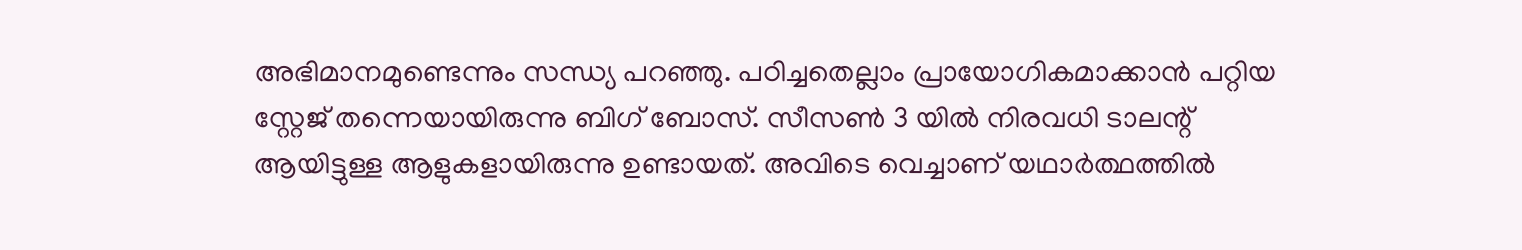അഭിമാനമുണ്ടെന്നും സന്ധ്യ പറഞ്ഞു. പഠിച്ചതെല്ലാം പ്രായോഗികമാക്കാൻ പറ്റിയ സ്റ്റേജ് തന്നെയായിരുന്നു ബിഗ് ബോസ്. സീസൺ 3 യിൽ നിരവധി ടാലന്റ് ആയിട്ടുള്ള ആളുകളായിരുന്നു ഉണ്ടായത്. അവിടെ വെച്ചാണ് യഥാർത്ഥത്തിൽ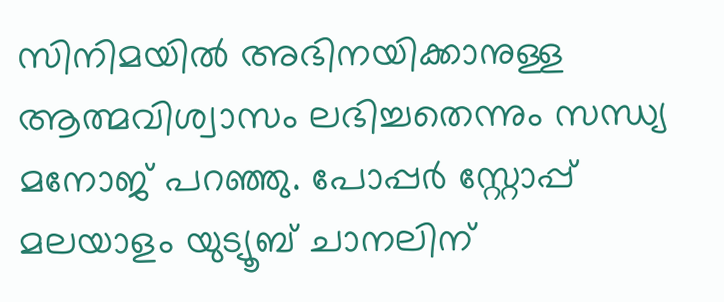സിനിമയിൽ അഭിനയിക്കാനുള്ള ആത്മവിശ്വാസം ലഭിച്ചതെന്നും സന്ധ്യ മനോജ് പറഞ്ഞു. പോപ്പർ സ്റ്റോപ്പ് മലയാളം യുട്യൂബ് ചാനലിന്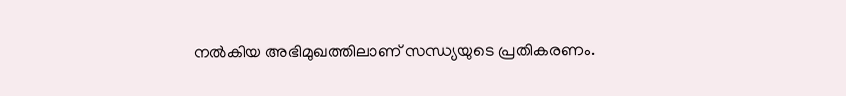നൽകിയ അഭിമുഖത്തിലാണ് സന്ധ്യയുടെ പ്രതികരണം.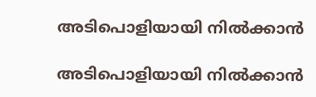അടിപൊളിയായി നിൽക്കാൻ

അടിപൊളിയായി നിൽക്കാൻ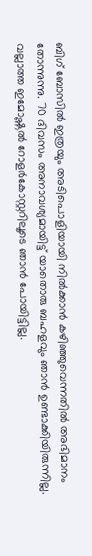ബിഗ് ബോസിൽ ഇത്രയും അടിപൊളിയായി നിൽക്കാൻ കഴിഞ്ഞുവെന്നതിൽ അഭിമാനം തോന്നുന്നു. 70 ദിവസം അനാവശ്യമായിട്ട് യാതൊരു ബഹളവും ഞാൻ ഉണ്ടാക്കിയിരുന്നില്ല. വല്ലാത്ത ഇമോഷ്ണൽ റോളർകോസ്റ്ററിലൂടെ ഞാൻ പോയിട്ടില്ല.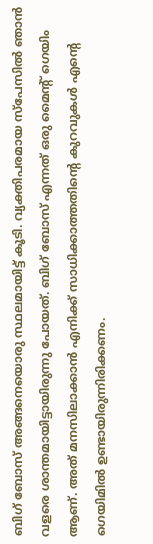ബിഗ് ബോസ് അങ്ങനെയൊരു സ്ഥലമായിട്ട് കൂടി. വ്യക്തിപരമായ സ്പേസിൽ ഞാൻ വളരെ ശാന്തമായിട്ടായിരുന്നു പോയത്. ബിഗ് ബോസ് എന്നത് ഒരു മൈന്റ് ഗെയിം ആണ്. അത് മനസിലാക്കാൻ എനിക്ക് സാധിക്കാത്തതിന്റെ കുറവുകൾ എന്റെ ഗെയിമിൽ ഉണ്ടായിരുന്നിരിക്കണം.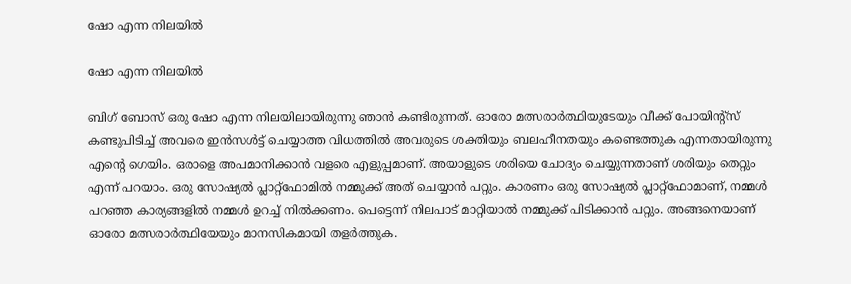ഷോ എന്ന നിലയിൽ

ഷോ എന്ന നിലയിൽ

ബിഗ് ബോസ് ഒരു ഷോ എന്ന നിലയിലായിരുന്നു ഞാൻ കണ്ടിരുന്നത്. ഓരോ മത്സരാർത്ഥിയുടേയും വീക്ക് പോയിന്റ്സ് കണ്ടുപിടിച്ച് അവരെ ഇൻസൾട്ട് ചെയ്യാത്ത വിധത്തിൽ അവരുടെ ശക്തിയും ബലഹീനതയും കണ്ടെത്തുക എന്നതായിരുന്നു എന്റെ ഗെയിം. ഒരാളെ അപമാനിക്കാൻ വളരെ എളുപ്പമാണ്. അയാളുടെ ശരിയെ ചോദ്യം ചെയ്യുന്നതാണ് ശരിയും തെറ്റും എന്ന് പറയാം. ഒരു സോഷ്യൽ പ്ലാറ്റ്ഫോമിൽ നമ്മുക്ക് അത് ചെയ്യാൻ പറ്റും. കാരണം ഒരു സോഷ്യൽ പ്ലാറ്റ്ഫോമാണ്, നമ്മൾ പറഞ്ഞ കാര്യങ്ങളിൽ നമ്മൾ ഉറച്ച് നിൽക്കണം. പെട്ടെന്ന് നിലപാട് മാറ്റിയാൽ നമ്മുക്ക് പിടിക്കാൻ പറ്റും. അങ്ങനെയാണ് ഓരോ മത്സരാർത്ഥിയേയും മാനസികമായി തളർത്തുക.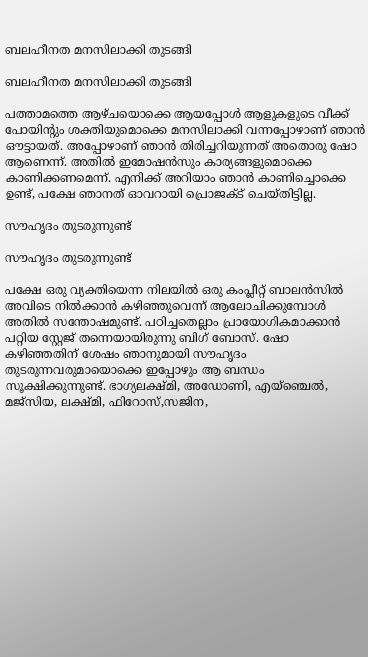ബലഹീനത മനസിലാക്കി തുടങ്ങി

ബലഹീനത മനസിലാക്കി തുടങ്ങി

പത്താമത്തെ ആഴ്ചയൊക്കെ ആയപ്പോൾ ആളുകളുടെ വീക്ക് പോയിന്റും ശക്തിയുമൊക്കെ മനസിലാക്കി വന്നപ്പോഴാണ് ഞാൻ ഔട്ടായത്. അപ്പോഴാണ് ഞാൻ തിരിച്ചറിയുന്നത് അതൊരു ഷോ ആണെന്ന്. അതിൽ ഇമോഷൻസും കാര്യങ്ങളുമൊക്കെ കാണിക്കണമെന്ന്. എനിക്ക് അറിയാം ഞാൻ കാണിച്ചൊക്കെ ഉണ്ട്, പക്ഷേ ഞാനത് ഓവറായി പ്രൊജക്ട് ചെയ്തിട്ടില്ല.

സൗഹൃദം തുടരുന്നുണ്ട്

സൗഹൃദം തുടരുന്നുണ്ട്

പക്ഷേ ഒരു വ്യക്തിയെന്ന നിലയിൽ ഒരു കംപ്ലീറ്റ് ബാലൻസിൽ അവിടെ നിൽക്കാൻ കഴിഞ്ഞുവെന്ന് ആലോചിക്കുമ്പോൾ അതിൽ സന്തോഷമുണ്ട്. പഠിച്ചതെല്ലാം പ്രായോഗികമാക്കാൻ പറ്റിയ സ്റ്റേജ് തന്നെയായിരുന്നു ബിഗ് ബോസ്. ഷോ കഴിഞ്ഞതിന് ശേഷം ഞാനുമായി സൗഹൃദം തുടരുന്നവരുമായൊക്കെ ഇപ്പോഴും ആ ബന്ധം സൂക്ഷിക്കുന്നുണ്ട്. ഭാഗ്യലക്ഷ്മി, അഡോണി, എയ്ഞ്ചെൽ, മജ്സിയ, ലക്ഷ്മി, ഫിറോസ്,സജിന,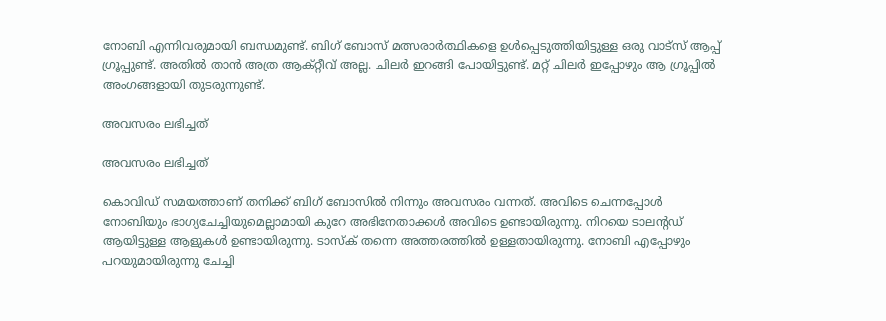നോബി എന്നിവരുമായി ബന്ധമുണ്ട്. ബിഗ് ബോസ് മത്സരാർത്ഥികളെ ഉൾപ്പെടുത്തിയിട്ടുള്ള ഒരു വാട്സ് ആപ്പ് ഗ്രൂപ്പുണ്ട്. അതിൽ താൻ അത്ര ആക്റ്റീവ് അല്ല. ചിലർ ഇറങ്ങി പോയിട്ടുണ്ട്. മറ്റ് ചിലർ ഇപ്പോഴും ആ ഗ്രൂപ്പിൽ അംഗങ്ങളായി തുടരുന്നുണ്ട്.

അവസരം ലഭിച്ചത്

അവസരം ലഭിച്ചത്

കൊവിഡ് സമയത്താണ് തനിക്ക് ബിഗ് ബോസിൽ നിന്നും അവസരം വന്നത്. അവിടെ ചെന്നപ്പോൾ നോബിയും ഭാഗ്യചേച്ചിയുമെല്ലാമായി കുറേ അഭിനേതാക്കൾ അവിടെ ഉണ്ടായിരുന്നു. നിറയെ ടാലന്റഡ് ആയിട്ടുള്ള ആളുകൾ ഉണ്ടായിരുന്നു. ടാസ്ക് തന്നെ അത്തരത്തിൽ ഉള്ളതായിരുന്നു. നോബി എപ്പോഴും പറയുമായിരുന്നു ചേച്ചി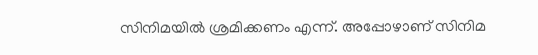സിനിമയിൽ ശ്രമിക്കണം എന്ന്. അപ്പോഴാണ് സിനിമ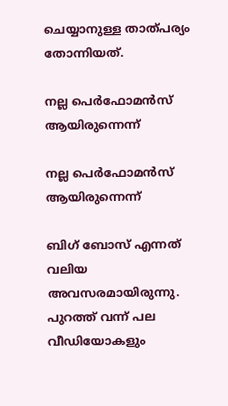ചെയ്യാനുള്ള താത്പര്യം തോന്നിയത്.

നല്ല പെർഫോമൻസ് ആയിരുന്നെന്ന്

നല്ല പെർഫോമൻസ് ആയിരുന്നെന്ന്

ബിഗ് ബോസ് എന്നത് വലിയ അവസരമായിരുന്നു. പുറത്ത് വന്ന് പല വീഡിയോകളും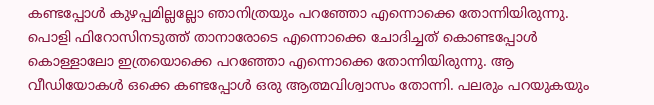കണ്ടപ്പോൾ കുഴപ്പമില്ലല്ലോ ഞാനിത്രയും പറഞ്ഞോ എന്നൊക്കെ തോന്നിയിരുന്നു. പൊളി ഫിറോസിനടുത്ത് താനാരോടെ എന്നൊക്കെ ചോദിച്ചത് കൊണ്ടപ്പോൾ കൊള്ളാലോ ഇത്രയൊക്കെ പറഞ്ഞോ എന്നൊക്കെ തോന്നിയിരുന്നു. ആ വീഡിയോകൾ ഒക്കെ കണ്ടപ്പോൾ ഒരു ആത്മവിശ്വാസം തോന്നി. പലരും പറയുകയും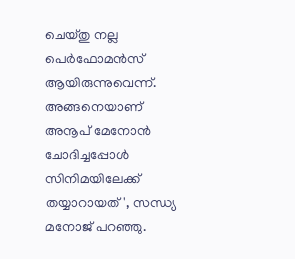ചെയ്തു നല്ല പെർഫോമൻസ് ആയിരുന്നുവെന്ന്. അങ്ങനെയാണ് അനൂപ് മേനോൻ ചോദിച്ചപ്പോൾ സിനിമയിലേക്ക് തയ്യാറായത്', സന്ധ്യ മനോജ് പറഞ്ഞു.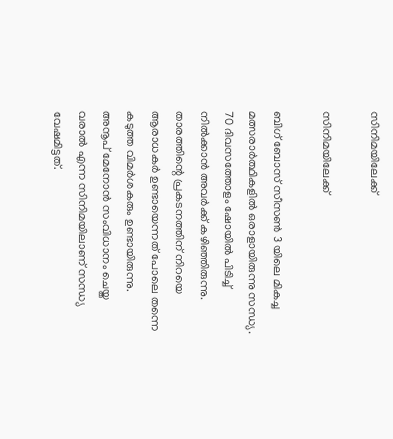സിനിമയിലേക്ക്

സിനിമയിലേക്ക്

ബിഗ് ബോസ് സീസൺ 3 യിലെ മികച്ച മത്സരാർത്ഥികളിൽ ഒരാളായിരുന്നു സന്ധ്യ. 70 ദിവസത്തോളം ഷോയിൽ പിടിച്ച് നിൽക്കാൻ അവർക്ക് കഴിഞ്ഞിരുന്നു. താരത്തിന്റെ പ്രകടനത്തിന് നിറയെ ആരാധകർ ഉണ്ടായെന്നത് പോലെ തന്നെ കടുത്ത വിമർശകരും ഉണ്ടായിരുന്നു.
അനൂപ് മേനോൻ സംവിധാനം ചെയ്ത വരാൽ എന്ന സിനിമയിലാണ് സന്ധ്യ വേഷമിട്ടത്.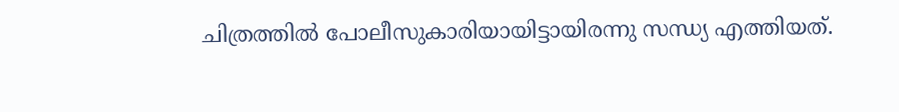ചിത്രത്തിൽ പോലീസുകാരിയായിട്ടായിരന്നു സന്ധ്യ എത്തിയത്.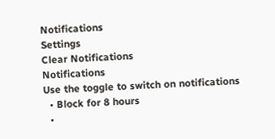Notifications
Settings
Clear Notifications
Notifications
Use the toggle to switch on notifications
  • Block for 8 hours
  •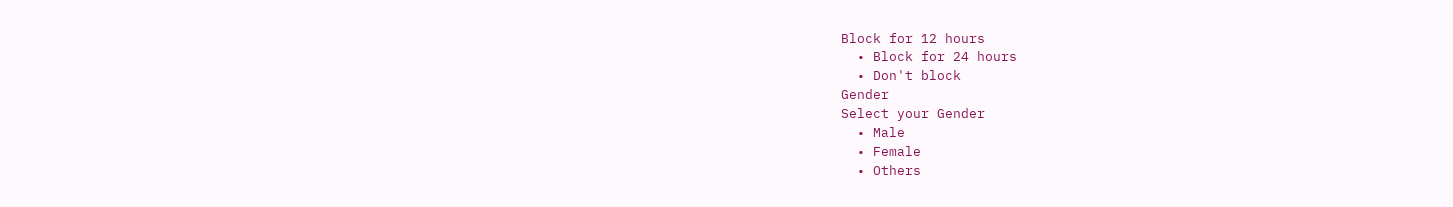Block for 12 hours
  • Block for 24 hours
  • Don't block
Gender
Select your Gender
  • Male
  • Female
  • Others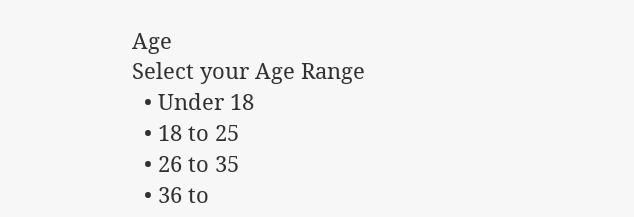Age
Select your Age Range
  • Under 18
  • 18 to 25
  • 26 to 35
  • 36 to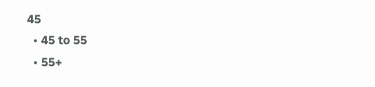45
  • 45 to 55
  • 55+